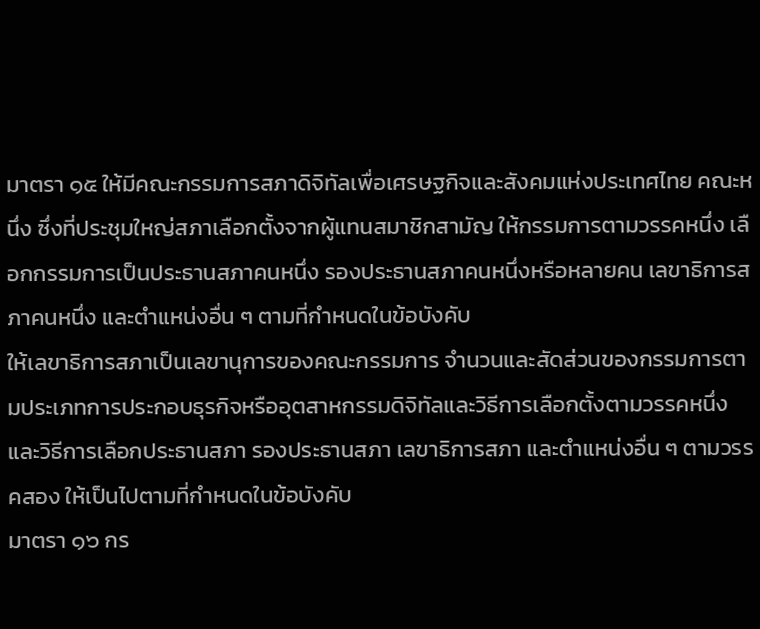มาตรา ๑๕ ให้มีคณะกรรมการสภาดิจิทัลเพื่อเศรษฐกิจและสังคมแห่งประเทศไทย คณะหนึ่ง ซึ่งที่ประชุมใหญ่สภาเลือกตั้งจากผู้แทนสมาชิกสามัญ ให้กรรมการตามวรรคหนึ่ง เลือกกรรมการเป็นประธานสภาคนหนึ่ง รองประธานสภาคนหนึ่งหรือหลายคน เลขาธิการสภาคนหนึ่ง และตำแหน่งอื่น ๆ ตามที่กำหนดในข้อบังคับ
ให้เลขาธิการสภาเป็นเลขานุการของคณะกรรมการ จำนวนและสัดส่วนของกรรมการตามประเภทการประกอบธุรกิจหรืออุตสาหกรรมดิจิทัลและวิธีการเลือกตั้งตามวรรคหนึ่ง และวิธีการเลือกประธานสภา รองประธานสภา เลขาธิการสภา และตำแหน่งอื่น ๆ ตามวรรคสอง ให้เป็นไปตามที่กำหนดในข้อบังคับ
มาตรา ๑๖ กร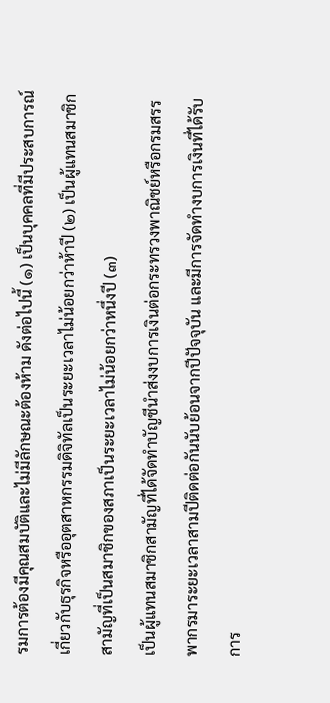รมการต้องมีคุณสมบัติและไม่มีลักษณะต้องห้าม ดังต่อไปนี้ (๑) เป็นบุคคลที่มีประสบการณ์เกี่ยวกับธุรกิจหรืออุตสาหกรรมดิจิทัลเป็นระยะเวลาไม่น้อยกว่าห้าปี (๒) เป็นผู้แทนสมาชิกสามัญที่เป็นสมาชิกของสภาเป็นระยะเวลาไม่น้อยกว่าหนึ่งปี (๓)
เป็นผู้แทนสมาชิกสามัญที่ได้จัดทำบัญชีนำส่งงบการเงินต่อกระทรวงพาณิชย์หรือกรมสรรพากรมาระยะเวลาสามปีติดต่อกันนับย้อนจากปีปัจจุบัน และมีการจัดทำงบการเงินที่ได้รับการ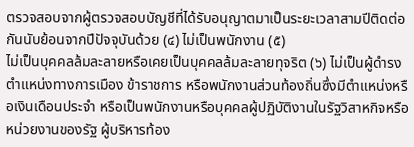ตรวจสอบจากผู้ตรวจสอบบัญชีที่ได้รับอนุญาตมาเป็นระยะเวลาสามปีติดต่อกันนับย้อนจากปีปัจจุบันด้วย (๔) ไม่เป็นพนักงาน (๕)
ไม่เป็นบุคคลล้มละลายหรือเคยเป็นบุคคลล้มละลายทุจริต (๖) ไม่เป็นผู้ดำรงตำแหน่งทางการเมือง ข้าราชการ หรือพนักงานส่วนท้องถิ่นซึ่งมีตำแหน่งหรือเงินเดือนประจำ หรือเป็นพนักงานหรือบุคคลผู้ปฏิบัติงานในรัฐวิสาหกิจหรือหน่วยงานของรัฐ ผู้บริหารท้อง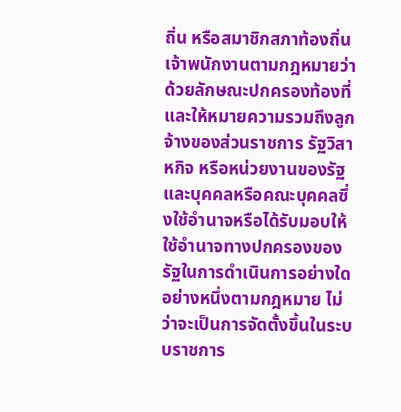ถิ่น หรือสมาชิกสภาท้องถิ่น
เจ้าพนักงานตามกฎหมายว่าด้วยลักษณะปกครองท้องที่ และให้หมายความรวมถึงลูกจ้างของส่วนราชการ รัฐวิสาหกิจ หรือหน่วยงานของรัฐ และบุคคลหรือคณะบุคคลซึ่งใช้อำนาจหรือได้รับมอบให้ใช้อำนาจทางปกครองของรัฐในการดำเนินการอย่างใดอย่างหนึ่งตามกฎหมาย ไม่ว่าจะเป็นการจัดตั้งขึ้นในระบบราชการ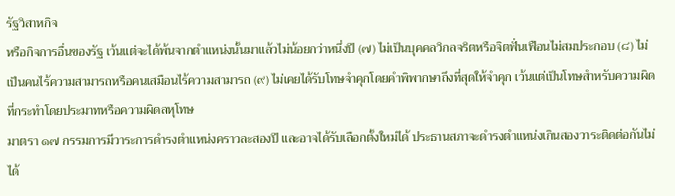รัฐวิสาหกิจ
หรือกิจการอื่นของรัฐ เว้นแต่จะได้พ้นจากตำแหน่งนั้นมาแล้วไม่น้อยกว่าหนึ่งปี (๗) ไม่เป็นบุคคลวิกลจริตหรือจิตฟั่นเฟือนไม่สมประกอบ (๘) ไม่เป็นคนไร้ความสามารถหรือคนเสมือนไร้ความสามารถ (๙) ไม่เคยได้รับโทษจำคุกโดยคำพิพากษาถึงที่สุดให้จำคุก เว้นแต่เป็นโทษสำหรับความผิดที่กระทำโดยประมาทหรือความผิดลหุโทษ
มาตรา ๑๗ กรรมการมีวาระการดำรงตำแหน่งคราวละสองปี และอาจได้รับเลือกตั้งใหม่ได้ ประธานสภาจะดำรงตำแหน่งเกินสองวาระติดต่อกันไม่ได้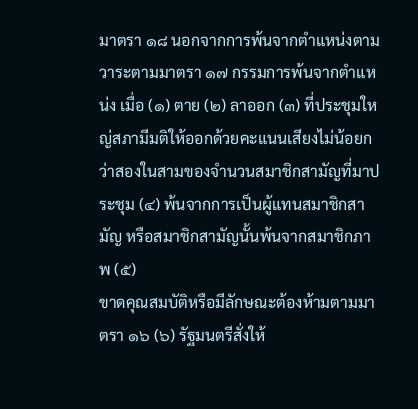มาตรา ๑๘ นอกจากการพ้นจากตำแหน่งตามวาระตามมาตรา ๑๗ กรรมการพ้นจากตำแหน่ง เมื่อ (๑) ตาย (๒) ลาออก (๓) ที่ประชุมใหญ่สภามีมติให้ออกด้วยคะแนนเสียงไม่น้อยกว่าสองในสามของจำนวนสมาชิกสามัญที่มาประชุม (๔) พ้นจากการเป็นผู้แทนสมาชิกสามัญ หรือสมาชิกสามัญนั้นพ้นจากสมาชิกภาพ (๕)
ขาดคุณสมบัติหรือมีลักษณะต้องห้ามตามมาตรา ๑๖ (๖) รัฐมนตรีสั่งให้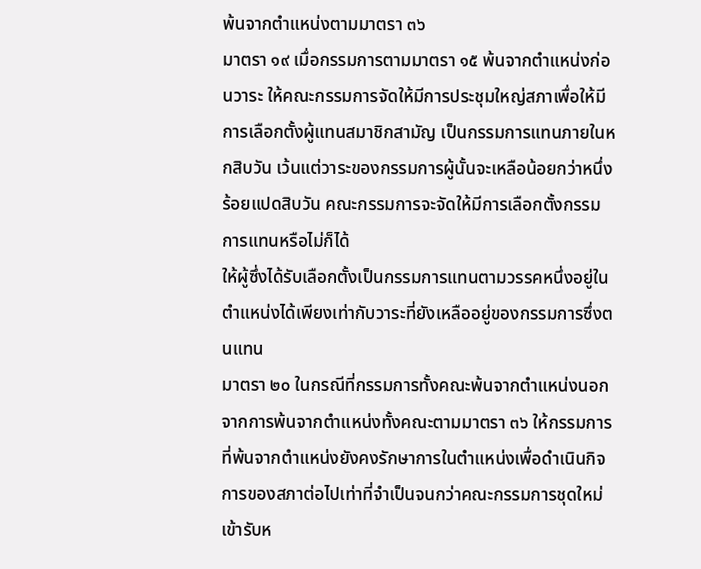พ้นจากตำแหน่งตามมาตรา ๓๖
มาตรา ๑๙ เมื่อกรรมการตามมาตรา ๑๕ พ้นจากตำแหน่งก่อนวาระ ให้คณะกรรมการจัดให้มีการประชุมใหญ่สภาเพื่อให้มีการเลือกตั้งผู้แทนสมาชิกสามัญ เป็นกรรมการแทนภายในหกสิบวัน เว้นแต่วาระของกรรมการผู้นั้นจะเหลือน้อยกว่าหนึ่งร้อยแปดสิบวัน คณะกรรมการจะจัดให้มีการเลือกตั้งกรรมการแทนหรือไม่ก็ได้
ให้ผู้ซึ่งได้รับเลือกตั้งเป็นกรรมการแทนตามวรรคหนึ่งอยู่ในตำแหน่งได้เพียงเท่ากับวาระที่ยังเหลืออยู่ของกรรมการซึ่งตนแทน
มาตรา ๒๐ ในกรณีที่กรรมการทั้งคณะพ้นจากตำแหน่งนอกจากการพ้นจากตำแหน่งทั้งคณะตามมาตรา ๓๖ ให้กรรมการที่พ้นจากตำแหน่งยังคงรักษาการในตำแหน่งเพื่อดำเนินกิจการของสภาต่อไปเท่าที่จำเป็นจนกว่าคณะกรรมการชุดใหม่เข้ารับห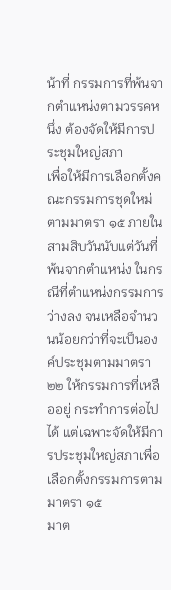น้าที่ กรรมการที่พ้นจากตำแหน่งตามวรรคหนึ่ง ต้องจัดให้มีการประชุมใหญ่สภา
เพื่อให้มีการเลือกตั้งคณะกรรมการชุดใหม่ตามมาตรา ๑๕ ภายในสามสิบวันนับแต่วันที่พ้นจากตำแหน่ง ในกรณีที่ตำแหน่งกรรมการว่างลง จนเหลือจำนวนน้อยกว่าที่จะเป็นองค์ประชุมตามมาตรา ๒๒ ให้กรรมการที่เหลืออยู่ กระทำการต่อไปได้ แต่เฉพาะจัดให้มีการประชุมใหญ่สภาเพื่อเลือกตั้งกรรมการตามมาตรา ๑๕
มาต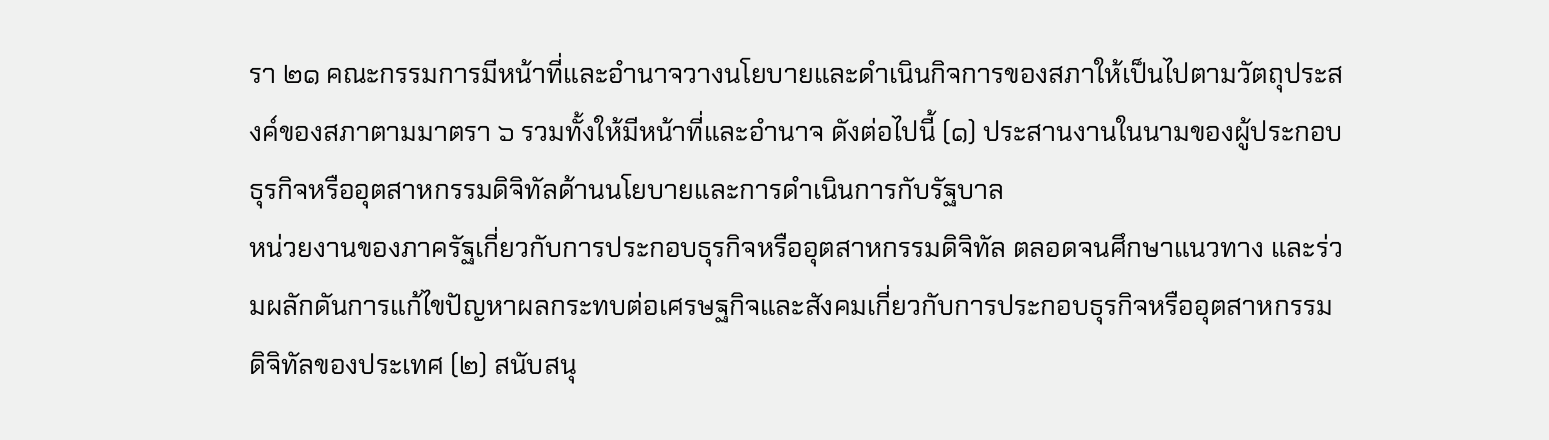รา ๒๑ คณะกรรมการมีหน้าที่และอำนาจวางนโยบายและดำเนินกิจการของสภาให้เป็นไปตามวัตถุประสงค์ของสภาตามมาตรา ๖ รวมทั้งให้มีหน้าที่และอำนาจ ดังต่อไปนี้ (๑) ประสานงานในนามของผู้ประกอบธุรกิจหรืออุตสาหกรรมดิจิทัลด้านนโยบายและการดำเนินการกับรัฐบาล
หน่วยงานของภาครัฐเกี่ยวกับการประกอบธุรกิจหรืออุตสาหกรรมดิจิทัล ตลอดจนศึกษาแนวทาง และร่วมผลักดันการแก้ไขปัญหาผลกระทบต่อเศรษฐกิจและสังคมเกี่ยวกับการประกอบธุรกิจหรืออุตสาหกรรมดิจิทัลของประเทศ (๒) สนับสนุ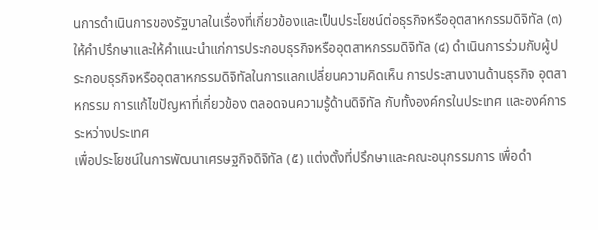นการดำเนินการของรัฐบาลในเรื่องที่เกี่ยวข้องและเป็นประโยชน์ต่อธุรกิจหรืออุตสาหกรรมดิจิทัล (๓)
ให้คำปรึกษาและให้คำแนะนำแก่การประกอบธุรกิจหรืออุตสาหกรรมดิจิทัล (๔) ดำเนินการร่วมกับผู้ประกอบธุรกิจหรืออุตสาหกรรมดิจิทัลในการแลกเปลี่ยนความคิดเห็น การประสานงานด้านธุรกิจ อุตสาหกรรม การแก้ไขปัญหาที่เกี่ยวข้อง ตลอดจนความรู้ด้านดิจิทัล กับทั้งองค์กรในประเทศ และองค์การระหว่างประเทศ
เพื่อประโยชน์ในการพัฒนาเศรษฐกิจดิจิทัล (๕) แต่งตั้งที่ปรึกษาและคณะอนุกรรมการ เพื่อดำ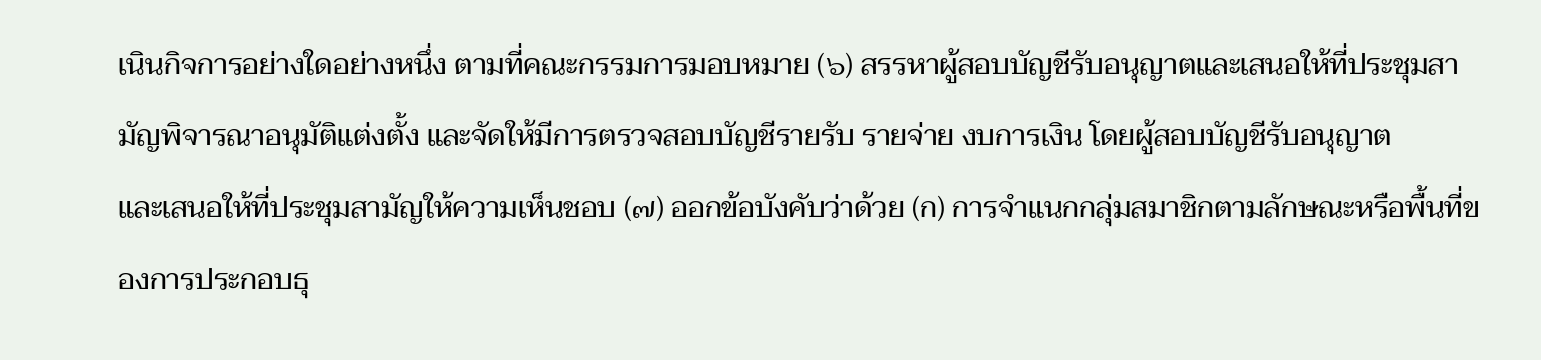เนินกิจการอย่างใดอย่างหนึ่ง ตามที่คณะกรรมการมอบหมาย (๖) สรรหาผู้สอบบัญชีรับอนุญาตและเสนอให้ที่ประชุมสามัญพิจารณาอนุมัติแต่งตั้ง และจัดให้มีการตรวจสอบบัญชีรายรับ รายจ่าย งบการเงิน โดยผู้สอบบัญชีรับอนุญาต
และเสนอให้ที่ประชุมสามัญให้ความเห็นชอบ (๗) ออกข้อบังคับว่าด้วย (ก) การจำแนกกลุ่มสมาชิกตามลักษณะหรือพื้นที่ของการประกอบธุ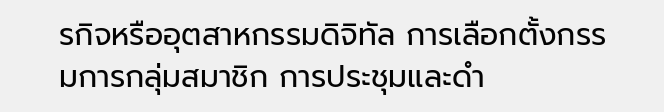รกิจหรืออุตสาหกรรมดิจิทัล การเลือกตั้งกรรมการกลุ่มสมาชิก การประชุมและดำ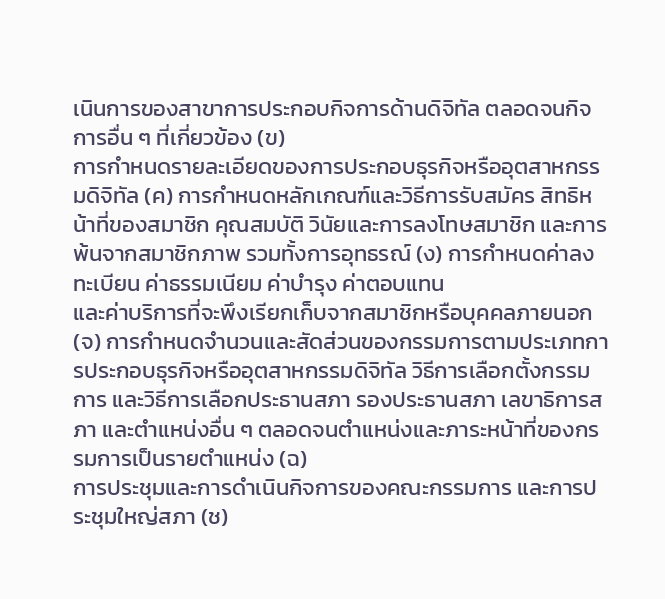เนินการของสาขาการประกอบกิจการด้านดิจิทัล ตลอดจนกิจการอื่น ๆ ที่เกี่ยวข้อง (ข)
การกำหนดรายละเอียดของการประกอบธุรกิจหรืออุตสาหกรรมดิจิทัล (ค) การกำหนดหลักเกณฑ์และวิธีการรับสมัคร สิทธิหน้าที่ของสมาชิก คุณสมบัติ วินัยและการลงโทษสมาชิก และการพ้นจากสมาชิกภาพ รวมทั้งการอุทธรณ์ (ง) การกำหนดค่าลงทะเบียน ค่าธรรมเนียม ค่าบำรุง ค่าตอบแทน
และค่าบริการที่จะพึงเรียกเก็บจากสมาชิกหรือบุคคลภายนอก (จ) การกำหนดจำนวนและสัดส่วนของกรรมการตามประเภทการประกอบธุรกิจหรืออุตสาหกรรมดิจิทัล วิธีการเลือกตั้งกรรมการ และวิธีการเลือกประธานสภา รองประธานสภา เลขาธิการสภา และตำแหน่งอื่น ๆ ตลอดจนตำแหน่งและภาระหน้าที่ของกรรมการเป็นรายตำแหน่ง (ฉ)
การประชุมและการดำเนินกิจการของคณะกรรมการ และการประชุมใหญ่สภา (ช)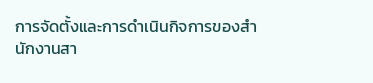การจัดตั้งและการดำเนินกิจการของสำนักงานสา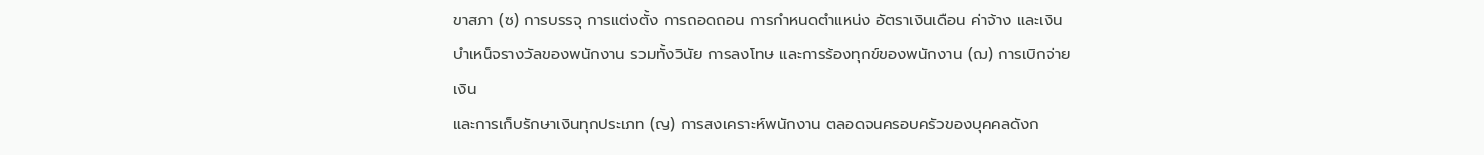ขาสภา (ซ) การบรรจุ การแต่งตั้ง การถอดถอน การกำหนดตำแหน่ง อัตราเงินเดือน ค่าจ้าง และเงินบำเหน็จรางวัลของพนักงาน รวมทั้งวินัย การลงโทษ และการร้องทุกข์ของพนักงาน (ฌ) การเบิกจ่ายเงิน
และการเก็บรักษาเงินทุกประเภท (ญ) การสงเคราะห์พนักงาน ตลอดจนครอบครัวของบุคคลดังก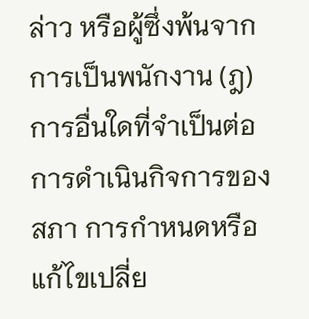ล่าว หรือผู้ซึ่งพ้นจากการเป็นพนักงาน (ฎ) การอื่นใดที่จำเป็นต่อการดำเนินกิจการของสภา การกำหนดหรือแก้ไขเปลี่ย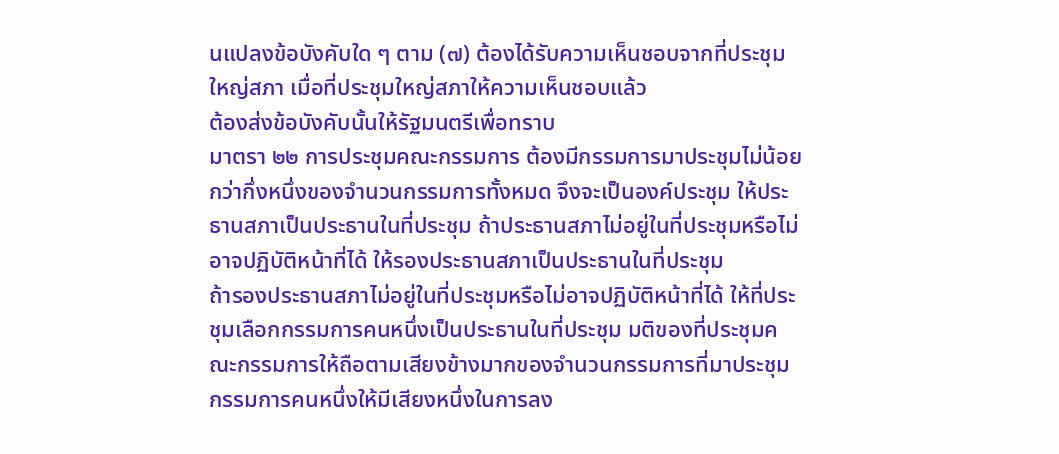นแปลงข้อบังคับใด ๆ ตาม (๗) ต้องได้รับความเห็นชอบจากที่ประชุมใหญ่สภา เมื่อที่ประชุมใหญ่สภาให้ความเห็นชอบแล้ว
ต้องส่งข้อบังคับนั้นให้รัฐมนตรีเพื่อทราบ
มาตรา ๒๒ การประชุมคณะกรรมการ ต้องมีกรรมการมาประชุมไม่น้อยกว่ากึ่งหนึ่งของจำนวนกรรมการทั้งหมด จึงจะเป็นองค์ประชุม ให้ประธานสภาเป็นประธานในที่ประชุม ถ้าประธานสภาไม่อยู่ในที่ประชุมหรือไม่อาจปฏิบัติหน้าที่ได้ ให้รองประธานสภาเป็นประธานในที่ประชุม
ถ้ารองประธานสภาไม่อยู่ในที่ประชุมหรือไม่อาจปฏิบัติหน้าที่ได้ ให้ที่ประชุมเลือกกรรมการคนหนึ่งเป็นประธานในที่ประชุม มติของที่ประชุมคณะกรรมการให้ถือตามเสียงข้างมากของจำนวนกรรมการที่มาประชุม กรรมการคนหนึ่งให้มีเสียงหนึ่งในการลง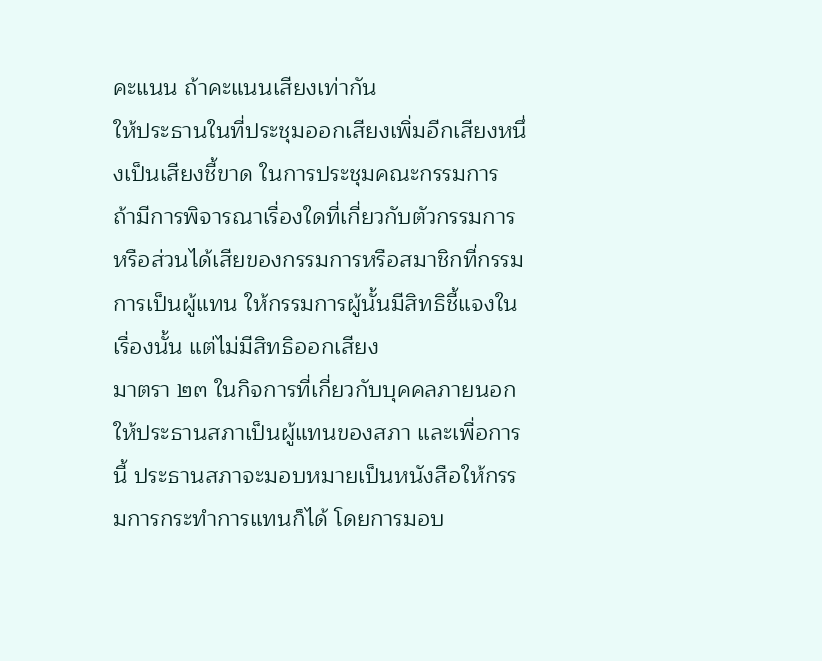คะแนน ถ้าคะแนนเสียงเท่ากัน
ให้ประธานในที่ประชุมออกเสียงเพิ่มอีกเสียงหนึ่งเป็นเสียงชี้ขาด ในการประชุมคณะกรรมการ ถ้ามีการพิจารณาเรื่องใดที่เกี่ยวกับตัวกรรมการ หรือส่วนได้เสียของกรรมการหรือสมาชิกที่กรรมการเป็นผู้แทน ให้กรรมการผู้นั้นมีสิทธิชี้แจงในเรื่องนั้น แต่ไม่มีสิทธิออกเสียง
มาตรา ๒๓ ในกิจการที่เกี่ยวกับบุคคลภายนอก ให้ประธานสภาเป็นผู้แทนของสภา และเพื่อการนี้ ประธานสภาจะมอบหมายเป็นหนังสือให้กรรมการกระทำการแทนก็ได้ โดยการมอบ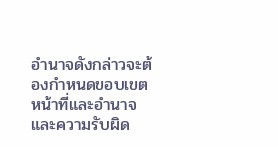อำนาจดังกล่าวจะต้องกำหนดขอบเขต หน้าที่และอำนาจและความรับผิด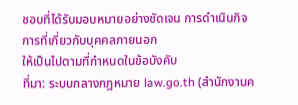ชอบที่ได้รับมอบหมายอย่างชัดเจน การดำเนินกิจการที่เกี่ยวกับบุคคลภายนอก
ให้เป็นไปตามที่กำหนดในข้อบังคับ
ที่มา: ระบบกลางกฎหมาย law.go.th (สำนักงานค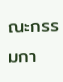ณะกรรมกา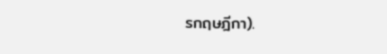รกฤษฎีกา).